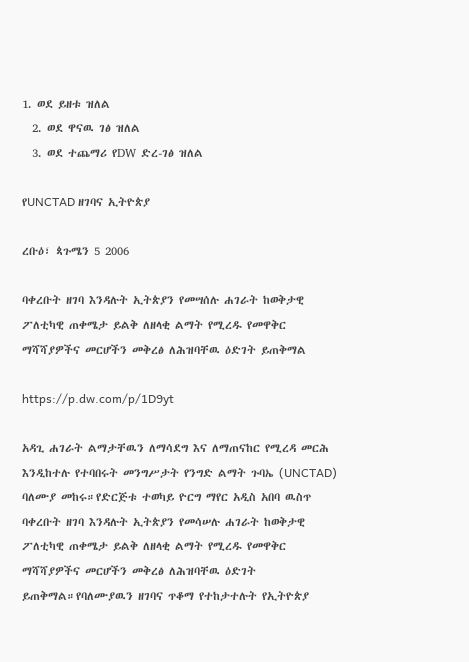1. ወደ ይዘቱ ዝለል
  2. ወደ ዋናዉ ገፅ ዝለል
  3. ወደ ተጨማሪ የDW ድረ-ገፅ ዝለል

የUNCTAD ዘገባና ኢትዮጵያ

ረቡዕ፣ ጳጉሜን 5 2006

ባቀረቡት ዘገባ እንዳሉት ኢትጵያን የመሣሰሉ ሐገራት ከወቅታዊ ፖለቲካዊ ጠቀሜታ ይልቅ ለዘላቂ ልማት የሚረዱ የመዋቅር ማሻሻያዎችና መርሆችን መቅረፅ ለሕዝባቸዉ ዕድገት ይጠቅማል

https://p.dw.com/p/1D9yt

አዳጊ ሐገራት ልማታቸዉን ለማሳደግ እና ለማጠናከር የሚረዳ መርሕ እንዲከተሉ የተባበሩት መንግሥታት የንግድ ልማት ጉባኤ (UNCTAD) ባለሙያ መከሩ።የድርጅቱ ተወካይ ዮርግ ማየር አዲስ አበባ ዉስጥ ባቀረቡት ዘገባ እንዳሉት ኢትጵያን የመሳሠሉ ሐገራት ከወቅታዊ ፖለቲካዊ ጠቀሜታ ይልቅ ለዘላቂ ልማት የሚረዱ የመዋቅር ማሻሻያዎችና መርሆችን መቅረፅ ለሕዝባቸዉ ዕድገት ይጠቅማል።የባለሙያዉን ዘገባና ጥቆማ የተከታተሉት የኢትዮጵያ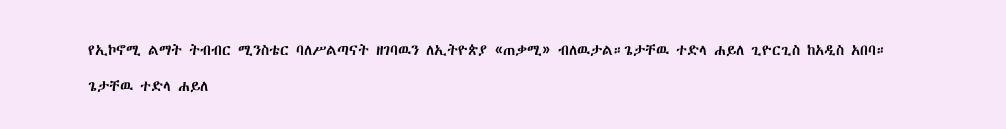የኢኮኖሚ ልማት ትብብር ሚንስቴር ባለሥልጣናት ዘገባዉን ለኢትዮጵያ «ጠቃሚ» ብለዉታል።ጌታቸዉ ተድላ ሐይለ ጊዮርጊስ ከአዲስ አበባ።

ጌታቸዉ ተድላ ሐይለ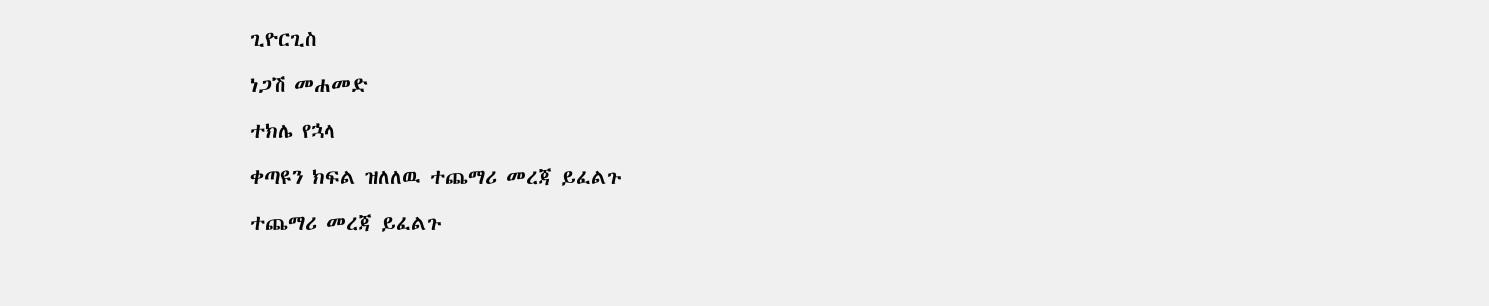ጊዮርጊስ

ነጋሽ መሐመድ

ተክሌ የኋላ

ቀጣዩን ክፍል ዝለለዉ ተጨማሪ መረጃ ይፈልጉ

ተጨማሪ መረጃ ይፈልጉ